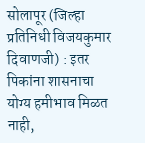सोलापूर (जिल्हा प्रतिनिधी विजयकुमार दिवाणजी) : इतर पिकांना शासनाचा योग्य हमीभाव मिळत नाही,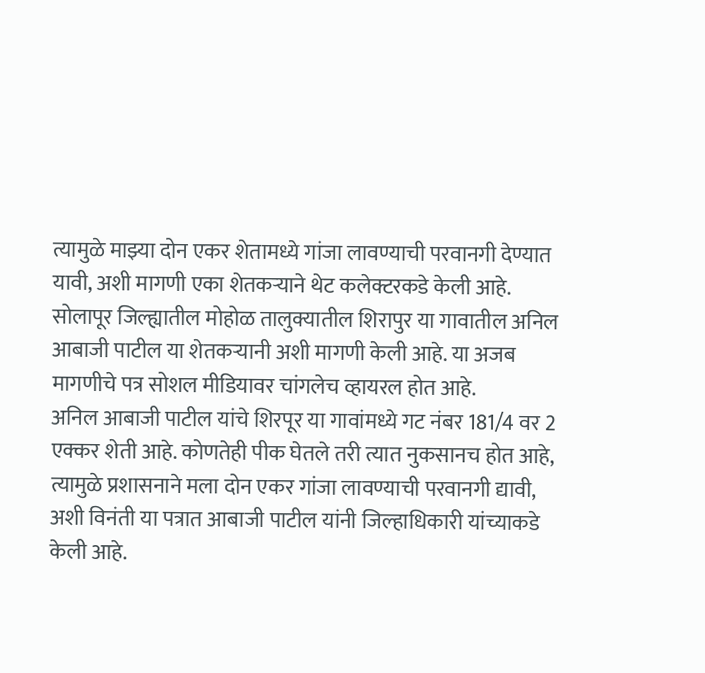त्यामुळे माझ्या दोन एकर शेतामध्ये गांजा लावण्याची परवानगी देण्यात यावी, अशी मागणी एका शेतकऱ्याने थेट कलेक्टरकडे केली आहे. सोलापूर जिल्ह्यातील मोहोळ तालुक्यातील शिरापुर या गावातील अनिल आबाजी पाटील या शेतकऱ्यानी अशी मागणी केली आहे. या अजब मागणीचे पत्र सोशल मीडियावर चांगलेच व्हायरल होत आहे.
अनिल आबाजी पाटील यांचे शिरपूर या गावांमध्ये गट नंबर 181/4 वर 2 एक्कर शेती आहे. कोणतेही पीक घेतले तरी त्यात नुकसानच होत आहे, त्यामुळे प्रशासनाने मला दोन एकर गांजा लावण्याची परवानगी द्यावी, अशी विनंती या पत्रात आबाजी पाटील यांनी जिल्हाधिकारी यांच्याकडे केली आहे.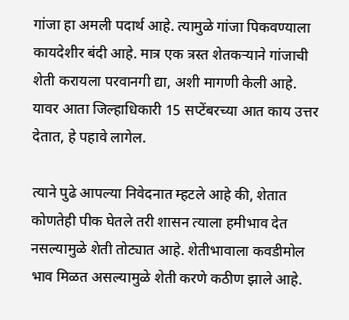गांजा हा अमली पदार्थ आहे. त्यामुळे गांजा पिकवण्याला कायदेशीर बंदी आहे. मात्र एक त्रस्त शेतकऱ्याने गांजाची शेती करायला परवानगी द्या, अशी मागणी केली आहे. यावर आता जिल्हाधिकारी 15 सप्टेंबरच्या आत काय उत्तर देतात, हे पहावे लागेल.

त्याने पुढे आपल्या निवेदनात म्हटले आहे की, शेतात कोणतेही पीक घेतले तरी शासन त्याला हमीभाव देत नसल्यामुळे शेती तोट्यात आहे. शेतीभावाला कवडीमोल भाव मिळत असल्यामुळे शेती करणे कठीण झाले आहे.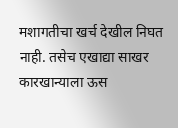मशागतीचा खर्च देखील निघत नाही. तसेच एखाद्या साखर कारखान्याला ऊस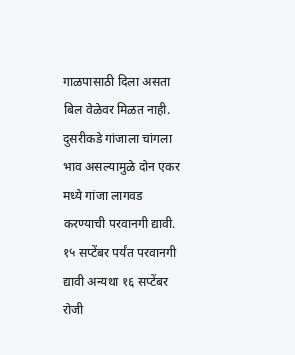गाळपासाठी दिला असता बिल वेळेवर मिळत नाही.
दुसरीकडे गांजाला चांगला भाव असल्यामुळे दोन एकर मध्ये गांजा लागवड करण्याची परवानगी द्यावी. १५ सप्टेंबर पर्यंत परवानगी द्यावी अन्यथा १६ सप्टेंबर रोजी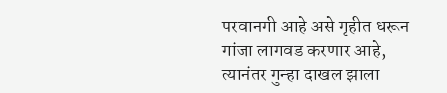परवानगी आहे असे गृहीत धरून गांजा लागवड करणार आहे, त्यानंतर गुन्हा दाखल झाला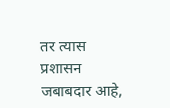तर त्यास प्रशासन जबाबदार आहे,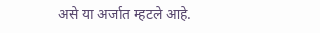असे या अर्जात म्हटले आहे.